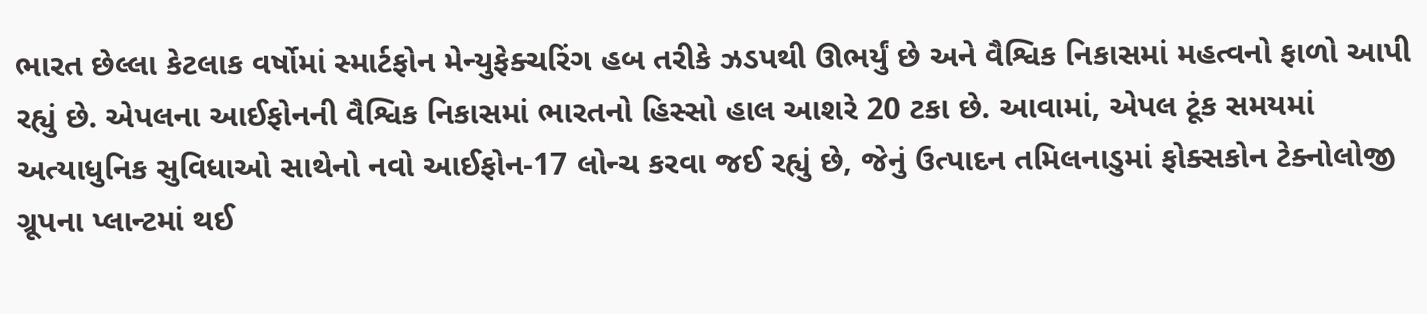ભારત છેલ્લા કેટલાક વર્ષોમાં સ્માર્ટફોન મેન્યુફેક્ચરિંગ હબ તરીકે ઝડપથી ઊભર્યું છે અને વૈશ્વિક નિકાસમાં મહત્વનો ફાળો આપી રહ્યું છે. એપલના આઈફોનની વૈશ્વિક નિકાસમાં ભારતનો હિસ્સો હાલ આશરે 20 ટકા છે. આવામાં, એપલ ટૂંક સમયમાં અત્યાધુનિક સુવિધાઓ સાથેનો નવો આઈફોન-17 લોન્ચ કરવા જઈ રહ્યું છે, જેનું ઉત્પાદન તમિલનાડુમાં ફોક્સકોન ટેક્નોલોજી ગ્રૂપના પ્લાન્ટમાં થઈ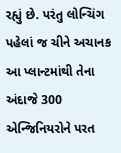રહ્યું છે. પરંતુ લોન્ચિંગ પહેલાં જ ચીને અચાનક આ પ્લાન્ટમાંથી તેના અંદાજે 300 એન્જિનિયરોને પરત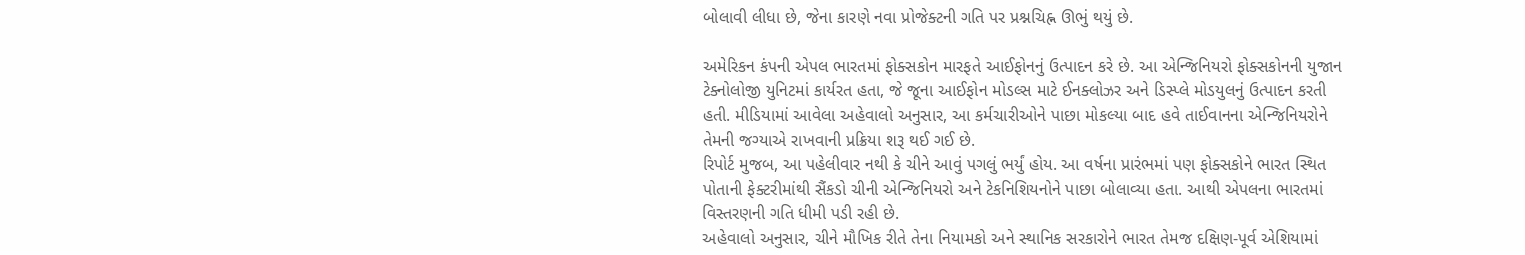બોલાવી લીધા છે, જેના કારણે નવા પ્રોજેક્ટની ગતિ પર પ્રશ્નચિહ્ન ઊભું થયું છે.

અમેરિકન કંપની એપલ ભારતમાં ફોક્સકોન મારફતે આઈફોનનું ઉત્પાદન કરે છે. આ એન્જિનિયરો ફોક્સકોનની યુજાન ટેક્નોલોજી યુનિટમાં કાર્યરત હતા, જે જૂના આઈફોન મોડલ્સ માટે ઈનક્લોઝર અને ડિસ્પ્લે મોડયુલનું ઉત્પાદન કરતી હતી. મીડિયામાં આવેલા અહેવાલો અનુસાર, આ કર્મચારીઓને પાછા મોકલ્યા બાદ હવે તાઈવાનના એન્જિનિયરોને તેમની જગ્યાએ રાખવાની પ્રક્રિયા શરૂ થઈ ગઈ છે.
રિપોર્ટ મુજબ, આ પહેલીવાર નથી કે ચીને આવું પગલું ભર્યું હોય. આ વર્ષના પ્રારંભમાં પણ ફોક્સકોને ભારત સ્થિત પોતાની ફેક્ટરીમાંથી સૈંકડો ચીની એન્જિનિયરો અને ટેકનિશિયનોને પાછા બોલાવ્યા હતા. આથી એપલના ભારતમાં વિસ્તરણની ગતિ ધીમી પડી રહી છે.
અહેવાલો અનુસાર, ચીને મૌખિક રીતે તેના નિયામકો અને સ્થાનિક સરકારોને ભારત તેમજ દક્ષિણ-પૂર્વ એશિયામાં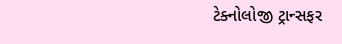ટેક્નોલોજી ટ્રાન્સફર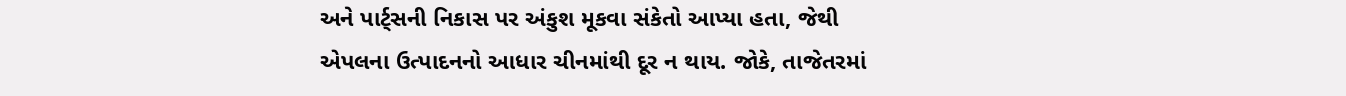અને પાર્ટ્સની નિકાસ પર અંકુશ મૂકવા સંકેતો આપ્યા હતા, જેથી એપલના ઉત્પાદનનો આધાર ચીનમાંથી દૂર ન થાય. જોકે, તાજેતરમાં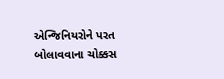એન્જિનિયરોને પરત બોલાવવાના ચોક્કસ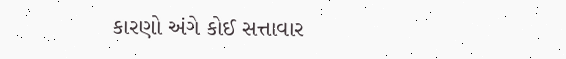કારણો અંગે કોઈ સત્તાવાર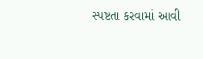સ્પષ્ટતા કરવામાં આવી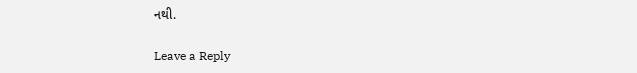નથી.

Leave a Reply